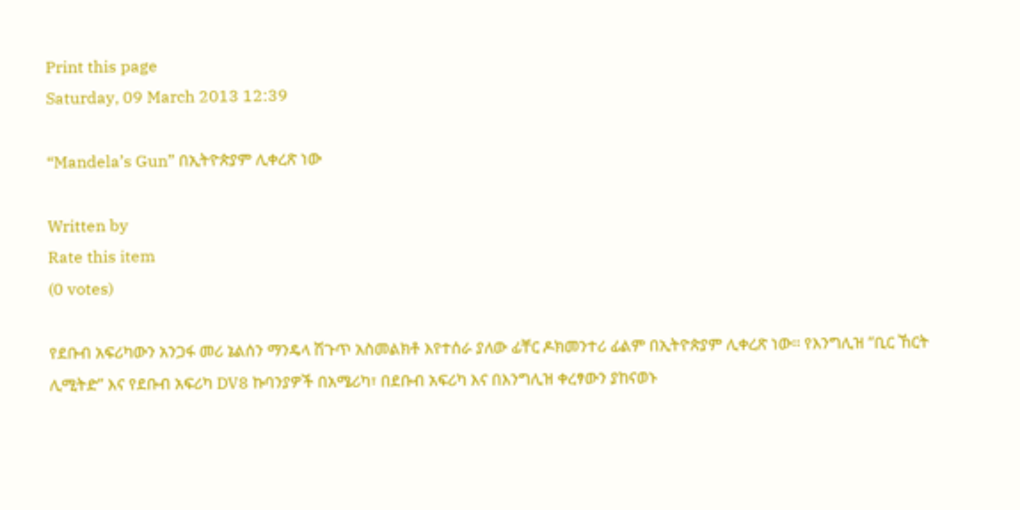Print this page
Saturday, 09 March 2013 12:39

“Mandela’s Gun” በኢትዮጵያም ሊቀረጽ ነው

Written by
Rate this item
(0 votes)

የደቡብ አፍሪካውን አንጋፋ መሪ ኔልሰን ማንዴላ ሽጉጥ አስመልክቶ እየተሰራ ያለው ፊቸር ዶክመንተሪ ፊልም በኢትዮጵያም ሊቀረጽ ነው፡፡ የእንግሊዝ “ቢር ኸርት ሊሚትድ” እና የደቡብ አፍሪካ DV8 ኩባንያዎች በአሜሪካ፣ በደቡብ አፍሪካ እና በእንግሊዝ ቀረፃውን ያከናወኑ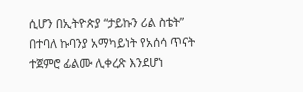ሲሆን በኢትዮጵያ “ታይኩን ሪል ስቴት” በተባለ ኩባንያ አማካይነት የአሰሳ ጥናት ተጀምሮ ፊልሙ ሊቀረጽ እንደሆነ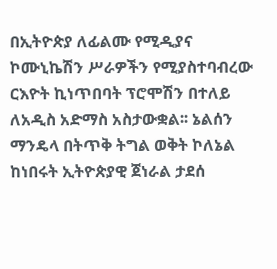በኢትዮጵያ ለፊልሙ የሚዲያና ኮሙኒኬሽን ሥራዎችን የሚያስተባብረው ርእዮት ኪነጥበባት ፕሮሞሽን በተለይ ለአዲስ አድማስ አስታውቋል፡፡ ኔልሰን ማንዴላ በትጥቅ ትግል ወቅት ኮለኔል ከነበሩት ኢትዮጵያዊ ጀነራል ታደሰ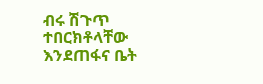ብሩ ሽጉጥ ተበርክቶላቸው እንደጠፋና ቤት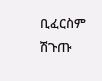ቢፈርስም ሽጉጡ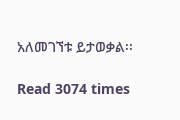አለመገኘቱ ይታወቃል፡፡

Read 3074 times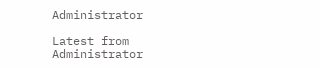Administrator

Latest from Administrator